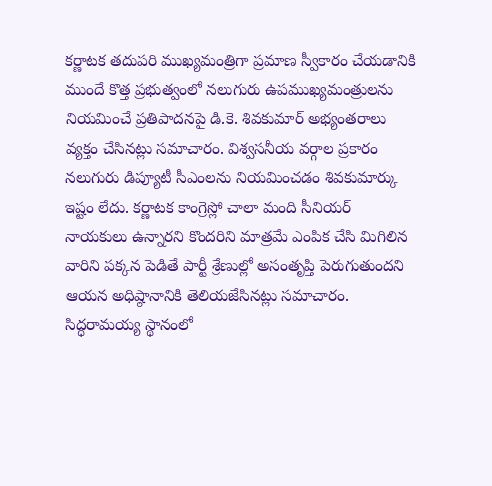కర్ణాటక తదుపరి ముఖ్యమంత్రిగా ప్రమాణ స్వీకారం చేయడానికి ముందే కొత్త ప్రభుత్వంలో నలుగురు ఉపముఖ్యమంత్రులను నియమించే ప్రతిపాదనపై డి.కె. శివకుమార్ అభ్యంతరాలు వ్యక్తం చేసినట్లు సమాచారం. విశ్వసనీయ వర్గాల ప్రకారం నలుగురు డిప్యూటీ సీఎంలను నియమించడం శివకుమార్కు ఇష్టం లేదు. కర్ణాటక కాంగ్రెస్లో చాలా మంది సీనియర్ నాయకులు ఉన్నారని కొందరిని మాత్రమే ఎంపిక చేసి మిగిలిన వారిని పక్కన పెడితే పార్టీ శ్రేణుల్లో అసంతృప్తి పెరుగుతుందని ఆయన అధిష్ఠానానికి తెలియజేసినట్లు సమాచారం.
సిద్ధరామయ్య స్థానంలో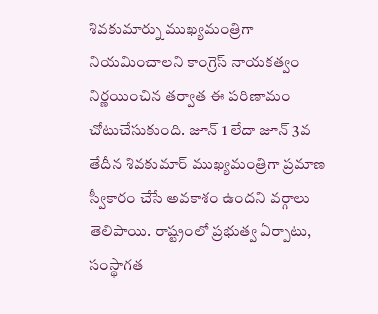శివకుమార్ను ముఖ్యమంత్రిగా నియమించాలని కాంగ్రెస్ నాయకత్వం నిర్ణయించిన తర్వాత ఈ పరిణామం చోటుచేసుకుంది. జూన్ 1 లేదా జూన్ 3వ తేదీన శివకుమార్ ముఖ్యమంత్రిగా ప్రమాణ స్వీకారం చేసే అవకాశం ఉందని వర్గాలు తెలిపాయి. రాష్ట్రంలో ప్రభుత్వ ఏర్పాటు, సంస్థాగత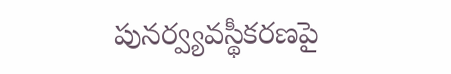పునర్వ్యవస్థీకరణపై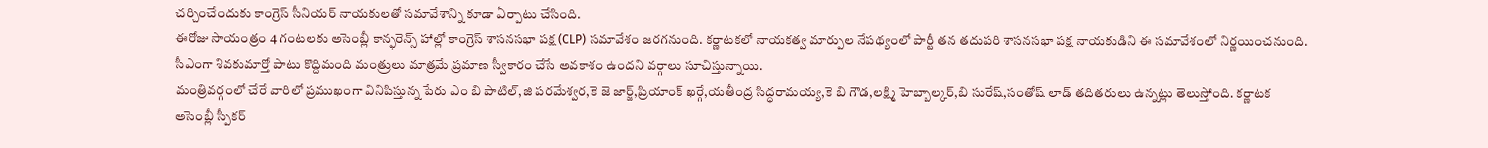చర్చించేందుకు కాంగ్రెస్ సీనియర్ నాయకులతో సమావేశాన్ని కూడా ఏర్పాటు చేసింది.
ఈరోజు సాయంత్రం 4 గంటలకు అసెంబ్లీ కాన్ఫరెన్స్ హాల్లో కాంగ్రెస్ శాసనసభా పక్ష (CLP) సమావేశం జరగనుంది. కర్ణాటకలో నాయకత్వ మార్పుల నేపథ్యంలో పార్టీ తన తదుపరి శాసనసభా పక్ష నాయకుడిని ఈ సమావేశంలో నిర్ణయించనుంది. సీఎంగా శివకుమార్తో పాటు కొద్దిమంది మంత్రులు మాత్రమే ప్రమాణ స్వీకారం చేసే అవకాశం ఉందని వర్గాలు సూచిస్తున్నాయి.
మంత్రివర్గంలో చేరే వారిలో ప్రముఖంగా వినిపిస్తున్న పేరు ఎం బి పాటిల్,జి పరమేశ్వర,కె జె జార్జ్,ప్రియాంక్ ఖర్గే,యతీంద్ర సిద్ధరామయ్య,కె బి గౌడ,లక్ష్మి హెబ్బాల్కర్,బి సురేష్,సంతోష్ లాడ్ తదితరులు ఉన్నట్లు తెలుస్తోంది. కర్ణాటక అసెంబ్లీ స్పీకర్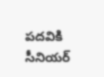పదవికి సీనియర్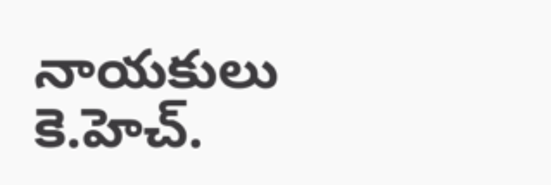నాయకులు కె.హెచ్.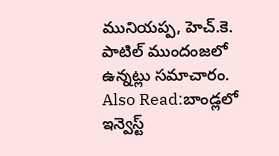మునియప్ప, హెచ్.కె. పాటిల్ ముందంజలో ఉన్నట్లు సమాచారం.
Also Read:బాండ్లలో ఇన్వెస్ట్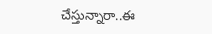చేస్తున్నారా..ఈ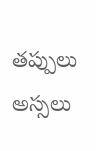తప్పులు అస్సలు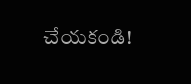చేయకండి!